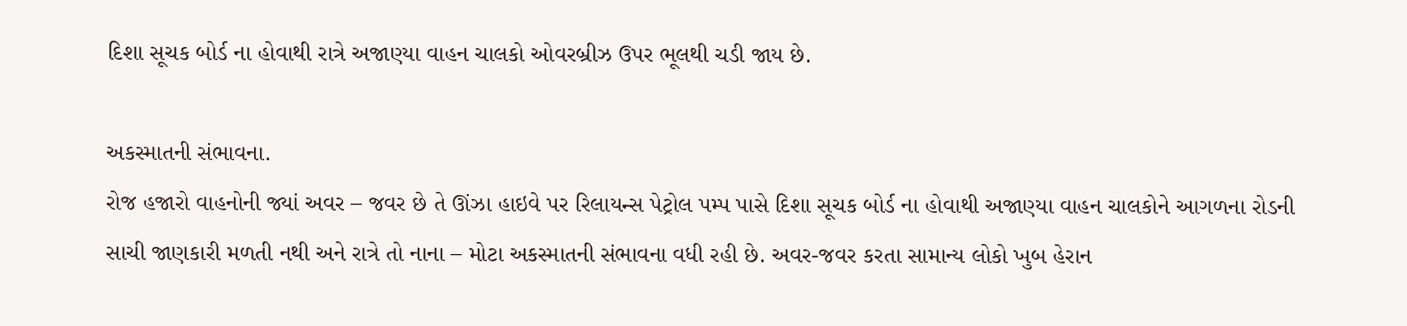દિશા સૂચક બોર્ડ ના હોવાથી રાત્રે અજાણ્યા વાહન ચાલકો ઓવરબ્રીઝ ઉપર ભૂલથી ચડી જાય છે.

અકસ્માતની સંભાવના.
રોજ હજારો વાહનોની જ્યાં અવર – જવર છે તે ઊંઝા હાઇવે પર રિલાયન્સ પેટ્રોલ પમ્પ પાસે દિશા સૂચક બોર્ડ ના હોવાથી અજાણ્યા વાહન ચાલકોને આગળના રોડની સાચી જાણકારી મળતી નથી અને રાત્રે તો નાના – મોટા અકસ્માતની સંભાવના વધી રહી છે. અવર-જવર કરતા સામાન્ય લોકો ખુબ હેરાન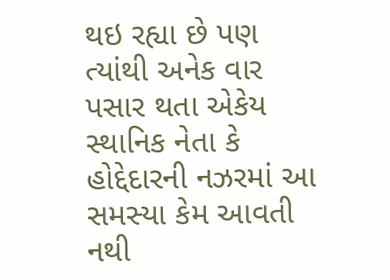થઇ રહ્યા છે પણ ત્યાંથી અનેક વાર પસાર થતા એકેય સ્થાનિક નેતા કે હોદ્દેદારની નઝરમાં આ સમસ્યા કેમ આવતી નથી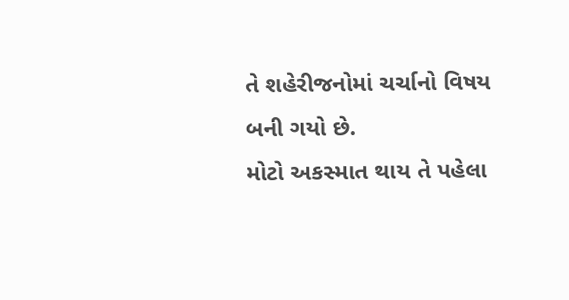તે શહેરીજનોમાં ચર્ચાનો વિષય બની ગયો છે.
મોટો અકસ્માત થાય તે પહેલા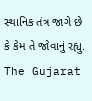સ્થાનિક તંત્ર જાગે છે કે કેમ તે જોવાનું રહ્યુ.
The Gujarat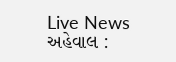Live News
અહેવાલ :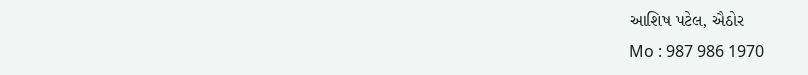આશિષ પટેલ, ઐઠોર
Mo : 987 986 1970